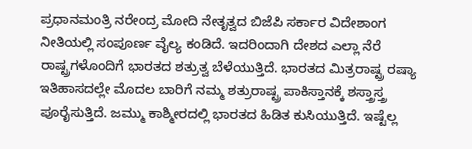ಪ್ರಧಾನಮಂತ್ರಿ ನರೇಂದ್ರ ಮೋದಿ ನೇತೃತ್ವದ ಬಿಜೆಪಿ ಸರ್ಕಾರ ವಿದೇಶಾಂಗ ನೀತಿಯಲ್ಲಿ ಸಂಪೂರ್ಣ ವೈಲ್ಯ ಕಂಡಿದೆ. ಇದರಿಂದಾಗಿ ದೇಶದ ಎಲ್ಲಾ ನೆರೆ ರಾಷ್ಟ್ರಗಳೊಂದಿಗೆ ಭಾರತದ ಶತ್ರುತ್ವ ಬೆಳೆಯುತ್ತಿದೆ. ಭಾರತದ ಮಿತ್ರರಾಷ್ಟ್ರ ರಷ್ಯಾ ಇತಿಹಾಸದಲ್ಲೇ ಮೊದಲ ಬಾರಿಗೆ ನಮ್ಮ ಶತ್ರುರಾಷ್ಟ್ರ ಪಾಕಿಸ್ತಾನಕ್ಕೆ ಶಸ್ತ್ರಾಸ್ತ್ರ ಪೂರೈಸುತ್ತಿದೆ. ಜಮ್ಮು ಕಾಶ್ಮೀರದಲ್ಲಿ ಭಾರತದ ಹಿಡಿತ ಕುಸಿಯುತ್ತಿದೆ. ಇಷ್ಟೆಲ್ಲ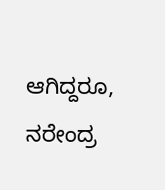ಆಗಿದ್ದರೂ, ನರೇಂದ್ರ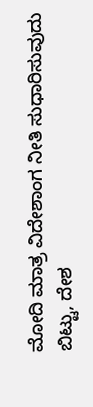ಮೋದಿ ಮಾತ್ರ ವಿದೇಶಾಂಗ ನೀತಿ ಸುಧಾರಿಸುವುದು ಬಿಟ್ಟು, ದೇಶ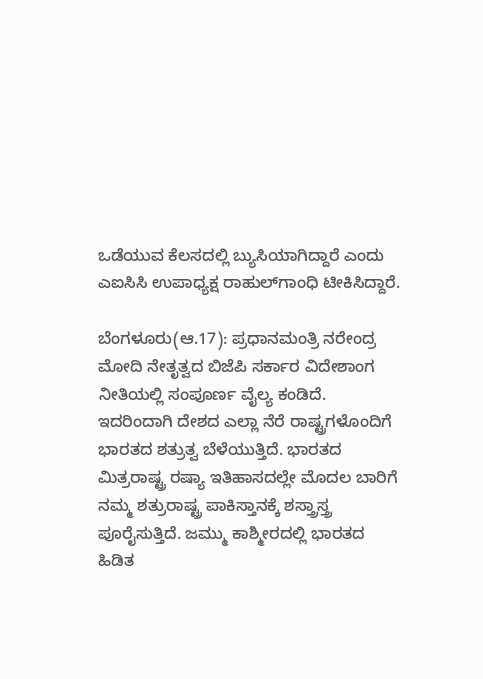ಒಡೆಯುವ ಕೆಲಸದಲ್ಲಿ ಬ್ಯುಸಿಯಾಗಿದ್ದಾರೆ ಎಂದು ಎಐಸಿಸಿ ಉಪಾಧ್ಯಕ್ಷ ರಾಹುಲ್‌ಗಾಂಧಿ ಟೀಕಿಸಿದ್ದಾರೆ.

ಬೆಂಗಳೂರು(ಆ.17): ಪ್ರಧಾನಮಂತ್ರಿ ನರೇಂದ್ರ ಮೋದಿ ನೇತೃತ್ವದ ಬಿಜೆಪಿ ಸರ್ಕಾರ ವಿದೇಶಾಂಗ ನೀತಿಯಲ್ಲಿ ಸಂಪೂರ್ಣ ವೈಲ್ಯ ಕಂಡಿದೆ. ಇದರಿಂದಾಗಿ ದೇಶದ ಎಲ್ಲಾ ನೆರೆ ರಾಷ್ಟ್ರಗಳೊಂದಿಗೆ ಭಾರತದ ಶತ್ರುತ್ವ ಬೆಳೆಯುತ್ತಿದೆ. ಭಾರತದ ಮಿತ್ರರಾಷ್ಟ್ರ ರಷ್ಯಾ ಇತಿಹಾಸದಲ್ಲೇ ಮೊದಲ ಬಾರಿಗೆ ನಮ್ಮ ಶತ್ರುರಾಷ್ಟ್ರ ಪಾಕಿಸ್ತಾನಕ್ಕೆ ಶಸ್ತ್ರಾಸ್ತ್ರ ಪೂರೈಸುತ್ತಿದೆ. ಜಮ್ಮು ಕಾಶ್ಮೀರದಲ್ಲಿ ಭಾರತದ ಹಿಡಿತ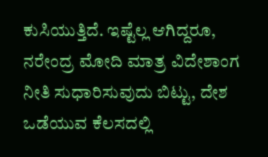ಕುಸಿಯುತ್ತಿದೆ. ಇಷ್ಟೆಲ್ಲ ಆಗಿದ್ದರೂ, ನರೇಂದ್ರ ಮೋದಿ ಮಾತ್ರ ವಿದೇಶಾಂಗ ನೀತಿ ಸುಧಾರಿಸುವುದು ಬಿಟ್ಟು, ದೇಶ ಒಡೆಯುವ ಕೆಲಸದಲ್ಲಿ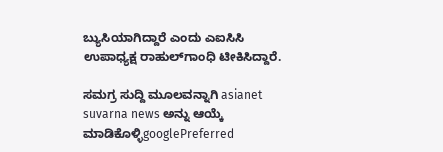ಬ್ಯುಸಿಯಾಗಿದ್ದಾರೆ ಎಂದು ಎಐಸಿಸಿ ಉಪಾಧ್ಯಕ್ಷ ರಾಹುಲ್‌ಗಾಂಧಿ ಟೀಕಿಸಿದ್ದಾರೆ.

ಸಮಗ್ರ ಸುದ್ದಿ ಮೂಲವನ್ನಾಗಿ asianet suvarna news ಅನ್ನು ಆಯ್ಕೆ ಮಾಡಿಕೊಳ್ಳಿgooglePreferred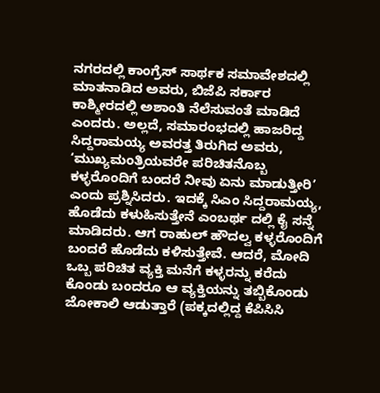ನಗರದಲ್ಲಿ ಕಾಂಗ್ರೆಸ್ ಸಾರ್ಥಕ ಸಮಾವೇಶದಲ್ಲಿ ಮಾತನಾಡಿದ ಅವರು, ಬಿಜೆಪಿ ಸರ್ಕಾರ ಕಾಶ್ಮೀರದಲ್ಲಿ ಅಶಾಂತಿ ನೆಲೆಸುವಂತೆ ಮಾಡಿದೆ ಎಂದರು. ಅಲ್ಲದೆ, ಸಮಾರಂಭದಲ್ಲಿ ಹಾಜರಿದ್ದ ಸಿದ್ದರಾಮಯ್ಯ ಅವರತ್ತ ತಿರುಗಿದ ಅವರು, ‘ಮುಖ್ಯಮಂತ್ರಿಯವರೇ ಪರಿಚಿತನೊಬ್ಬ ಕಳ್ಳರೊಂದಿಗೆ ಬಂದರೆ ನೀವು ಏನು ಮಾಡುತ್ತೀರಿ’ ಎಂದು ಪ್ರಶ್ನಿಸಿದರು. ಇದಕ್ಕೆ ಸಿಎಂ ಸಿದ್ದರಾಮಯ್ಯ, ಹೊಡೆದು ಕಳುಹಿಸುತ್ತೇನೆ ಎಂಬರ್ಥ ದಲ್ಲಿ ಕೈ ಸನ್ನೆ ಮಾಡಿದರು. ಆಗ ರಾಹುಲ್ ಹೌದಲ್ವ ಕಳ್ಳರೊಂದಿಗೆ ಬಂದರೆ ಹೊಡೆದು ಕಳಿಸುತ್ತೇವೆ. ಆದರೆ, ಮೋದಿ ಒಬ್ಬ ಪರಿಚಿತ ವ್ಯಕ್ತಿ ಮನೆಗೆ ಕಳ್ಳರನ್ನು ಕರೆದು ಕೊಂಡು ಬಂದರೂ ಆ ವ್ಯಕ್ತಿಯನ್ನು ತಬ್ಬಿಕೊಂಡು ಜೋಕಾಲಿ ಆಡುತ್ತಾರೆ (ಪಕ್ಕದಲ್ಲಿದ್ದ ಕೆಪಿಸಿಸಿ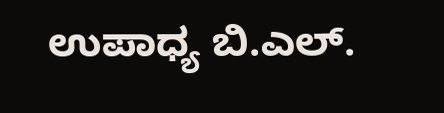ಉಪಾಧ್ಯ ಬಿ.ಎಲ್.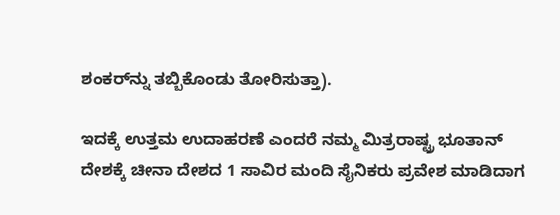ಶಂಕರ್‌ನ್ನು ತಬ್ಬಿಕೊಂಡು ತೋರಿಸುತ್ತಾ).

ಇದಕ್ಕೆ ಉತ್ತಮ ಉದಾಹರಣೆ ಎಂದರೆ ನಮ್ಮ ಮಿತ್ರರಾಷ್ಟ್ರ ಭೂತಾನ್ ದೇಶಕ್ಕೆ ಚೀನಾ ದೇಶದ 1 ಸಾವಿರ ಮಂದಿ ಸೈನಿಕರು ಪ್ರವೇಶ ಮಾಡಿದಾಗ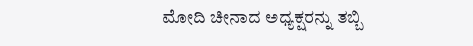ಮೋದಿ ಚೀನಾದ ಅಧ್ಯಕ್ಷರನ್ನು ತಬ್ಬಿ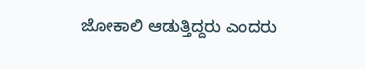ಜೋಕಾಲಿ ಆಡುತ್ತಿದ್ದರು ಎಂದರು